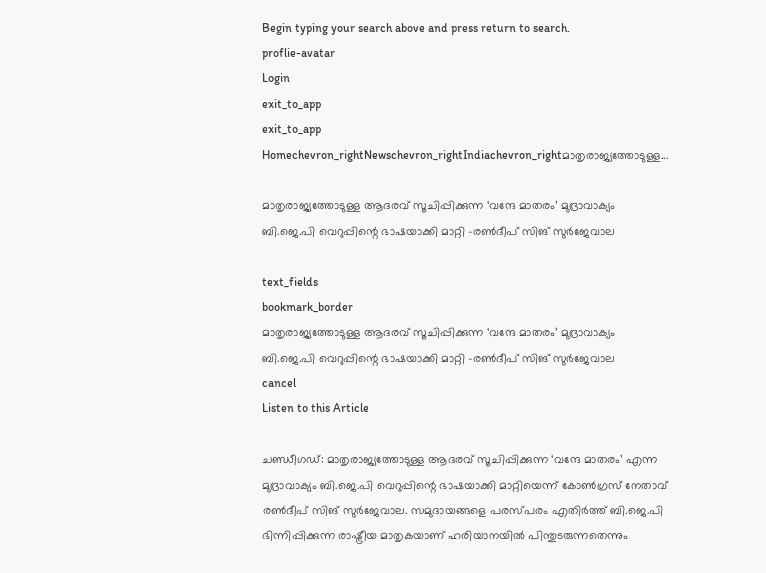Begin typing your search above and press return to search.
proflie-avatar
Login
exit_to_app
exit_to_app
Homechevron_rightNewschevron_rightIndiachevron_rightമാതൃരാജ്യത്തോടുള്ള...

മാതൃരാജ്യത്തോടുള്ള ആദരവ് സൂചിപ്പിക്കുന്ന ‘വന്ദേ മാതരം’ മുദ്രാവാക്യം ബി.ജെ.പി വെറുപ്പിന്റെ ഭാഷയാക്കി മാറ്റി -രൺദീപ് സിങ് സുർജേവാല

text_fields
bookmark_border
മാതൃരാജ്യത്തോടുള്ള ആദരവ് സൂചിപ്പിക്കുന്ന ‘വന്ദേ മാതരം’ മുദ്രാവാക്യം ബി.ജെ.പി വെറുപ്പിന്റെ ഭാഷയാക്കി മാറ്റി -രൺദീപ് സിങ് സുർജേവാല
cancel
Listen to this Article

ചണ്ഡീഗഡ്: മാതൃരാജ്യത്തോടുള്ള ആദരവ് സൂചിപ്പിക്കുന്ന ‘വന്ദേ മാതരം’ എന്ന മുദ്രാവാക്യം ബി.ജെ.പി വെറുപ്പിന്റെ ഭാഷയാക്കി മാറ്റിയെന്ന് കോൺഗ്രസ് നേതാവ് രൺദീപ് സിങ് സുർജേവാല. സമുദായങ്ങളെ പരസ്പരം എതിർത്ത് ബി.ജെ.പി ഭിന്നിപ്പിക്കുന്ന രാഷ്ട്രീയ മാതൃകയാണ് ഹരിയാനയിൽ പിന്തുടരുന്നതെന്നും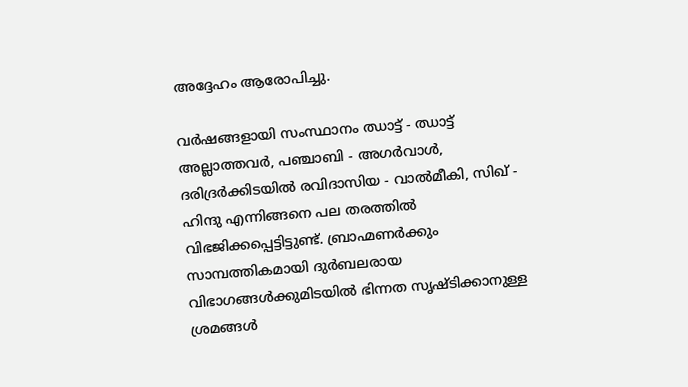അദ്ദേഹം ആരോപിച്ചു.

വർഷങ്ങളായി സംസ്ഥാനം ഝാട്ട് - ഝാട്ട് അല്ലാത്തവർ, പഞ്ചാബി - അഗർവാൾ, ദരിദ്രർക്കിടയിൽ രവിദാസിയ - വാൽമീകി, സിഖ് - ഹിന്ദു എന്നിങ്ങനെ പല തരത്തിൽ വിഭജിക്കപ്പെട്ടിട്ടുണ്ട്. ബ്രാഹ്മണർക്കും സാമ്പത്തികമായി ദുർബലരായ വിഭാഗങ്ങൾക്കുമിടയിൽ ഭിന്നത സൃഷ്ടിക്കാനുള്ള ശ്രമങ്ങൾ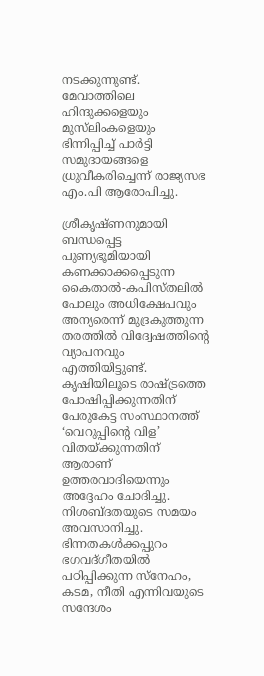നടക്കുന്നുണ്ട്. മേവാത്തിലെ ഹിന്ദുക്കളെയും മുസ്‌ലിംകളെയും ഭിന്നിപ്പിച്ച് പാർട്ടി സമുദായങ്ങളെ ധ്രുവീകരിച്ചെന്ന് രാജ്യസഭ എം.പി ആരോപിച്ചു.

ശ്രീകൃഷ്ണനുമായി ബന്ധപ്പെട്ട പുണ്യഭൂമിയായി കണക്കാക്കപ്പെടുന്ന കൈതാൽ-കപിസ്തലിൽ പോലും അധിക്ഷേപവും അന്യരെന്ന് മുദ്രകുത്തുന്ന തരത്തിൽ വിദ്വേഷത്തിന്റെ വ്യാപനവും എത്തിയിട്ടുണ്ട്. കൃഷിയിലൂടെ രാഷ്ട്രത്തെ പോഷിപ്പിക്കുന്നതിന് പേരുകേട്ട സംസ്ഥാനത്ത് ‘വെറുപ്പിന്റെ വിള’ വിതയ്ക്കുന്നതിന് ആരാണ് ഉത്തരവാദിയെന്നും അദ്ദേഹം ചോദിച്ചു. നിശബ്ദതയുടെ സമയം അവസാനിച്ചു. ഭിന്നതകൾക്കപ്പുറം ഭഗവദ്ഗീതയിൽ പഠിപ്പിക്കുന്ന സ്നേഹം, കടമ, നീതി എന്നിവയുടെ സന്ദേശം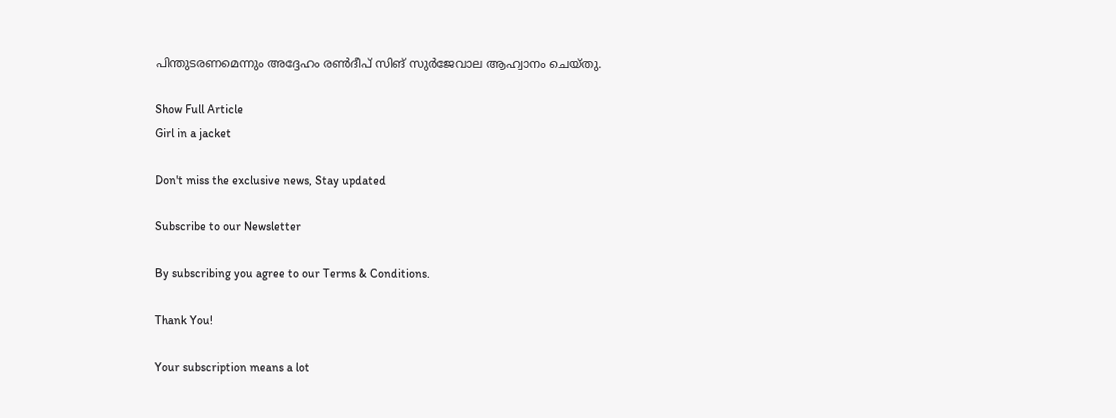പിന്തുടരണമെന്നും അദ്ദേഹം രൺദീപ് സിങ് സുർജേവാല ആഹ്വാനം ചെയ്തു.

Show Full Article
Girl in a jacket

Don't miss the exclusive news, Stay updated

Subscribe to our Newsletter

By subscribing you agree to our Terms & Conditions.

Thank You!

Your subscription means a lot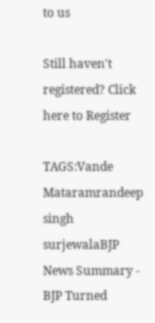to us

Still haven't registered? Click here to Register

TAGS:Vande Mataramrandeep singh surjewalaBJP
News Summary - BJP Turned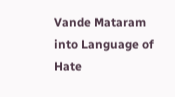Vande Mataram into Language of Hate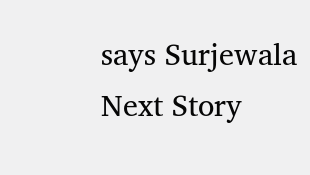says Surjewala
Next Story